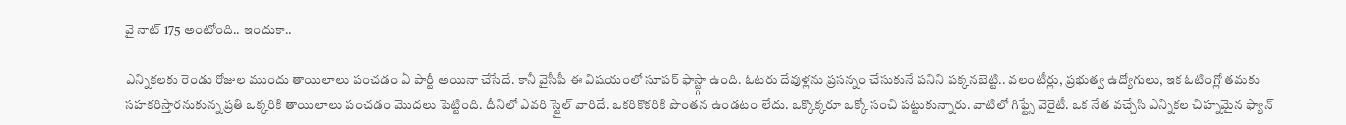వై నాట్ 175 అంటోంది.. ఇందుకా..

ఎన్నికలకు రెండు రోజుల ముందు తాయిలాలు పంచడం ఏ పార్టీ అయినా చేసేదే. కానీ వైసీపీ ఈ విషయంలో సూపర్ ఫాస్ట్గా ఉంది. ఓటరు దేవుళ్లను ప్రసన్నం చేసుకునే పనిని పక్కనబెట్టి.. వలంటీర్లు, ప్రభుత్వ ఉద్యోగులు, ఇక ఓటింగ్లో తమకు సహకరిస్తారనుకున్న ప్రతి ఒక్కరికి తాయిలాలు పంచడం మొదలు పెట్టింది. దీనిలో ఎవరి స్టైల్ వారిదే. ఒకరికొకరికి పొంతన ఉండటం లేదు. ఒక్కొక్కరూ ఒక్కో సంచి పట్టుకున్నారు. వాటిలో గిఫ్ట్సే వెరైటీ. ఒక నేత వచ్చేసి ఎన్నికల చిహ్నమైన ఫ్యాన్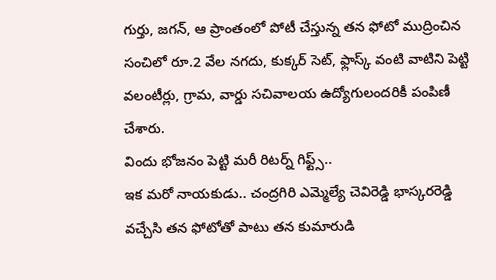గుర్తు, జగన్, ఆ ప్రాంతంలో పోటీ చేస్తున్న తన ఫోటో ముద్రించిన సంచిలో రూ.2 వేల నగదు, కుక్కర్ సెట్, ఫ్లాస్క్ వంటి వాటిని పెట్టి వలంటీర్లు, గ్రామ, వార్డు సచివాలయ ఉద్యోగులందరికీ పంపిణీ చేశారు.
విందు భోజనం పెట్టి మరీ రిటర్న్ గిఫ్ట్స్..
ఇక మరో నాయకుడు.. చంద్రగిరి ఎమ్మెల్యే చెవిరెడ్డి భాస్కరరెడ్డి వచ్చేసి తన ఫోటోతో పాటు తన కుమారుడి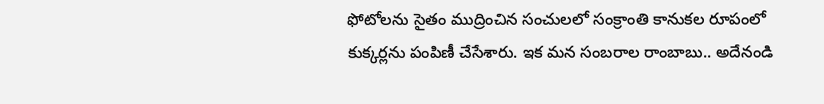ఫోటోలను సైతం ముద్రించిన సంచులలో సంక్రాంతి కానుకల రూపంలో కుక్కర్లను పంపిణీ చేసేశారు. ఇక మన సంబరాల రాంబాబు.. అదేనండి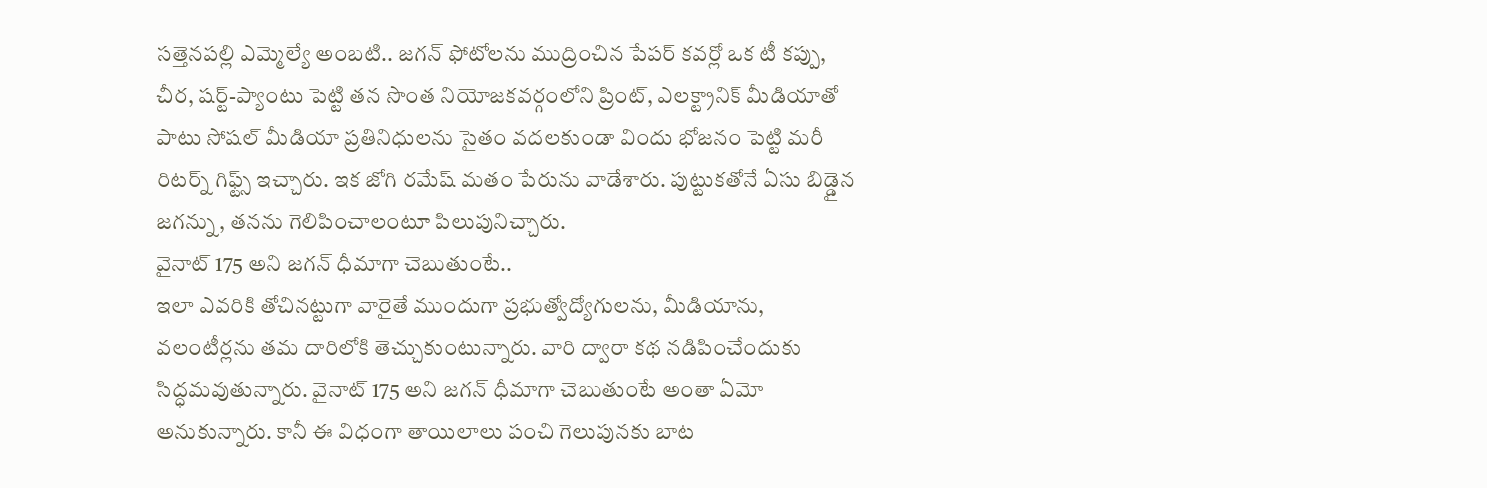సత్తెనపల్లి ఎమ్మెల్యే అంబటి.. జగన్ ఫోటోలను ముద్రించిన పేపర్ కవర్లో ఒక టీ కప్పు, చీర, షర్ట్-ప్యాంటు పెట్టి తన సొంత నియోజకవర్గంలోని ప్రింట్, ఎలక్ట్రానిక్ మీడియాతో పాటు సోషల్ మీడియా ప్రతినిధులను సైతం వదలకుండా విందు భోజనం పెట్టి మరీ రిటర్న్ గిఫ్ట్స్ ఇచ్చారు. ఇక జోగి రమేష్ మతం పేరును వాడేశారు. పుట్టుకతోనే ఏసు బిడ్డైన జగన్ను, తనను గెలిపించాలంటూ పిలుపునిచ్చారు.
వైనాట్ 175 అని జగన్ ధీమాగా చెబుతుంటే..
ఇలా ఎవరికి తోచినట్టుగా వారైతే ముందుగా ప్రభుత్వోద్యోగులను, మీడియాను, వలంటీర్లను తమ దారిలోకి తెచ్చుకుంటున్నారు. వారి ద్వారా కథ నడిపించేందుకు సిద్ధమవుతున్నారు. వైనాట్ 175 అని జగన్ ధీమాగా చెబుతుంటే అంతా ఏమో అనుకున్నారు. కానీ ఈ విధంగా తాయిలాలు పంచి గెలుపునకు బాట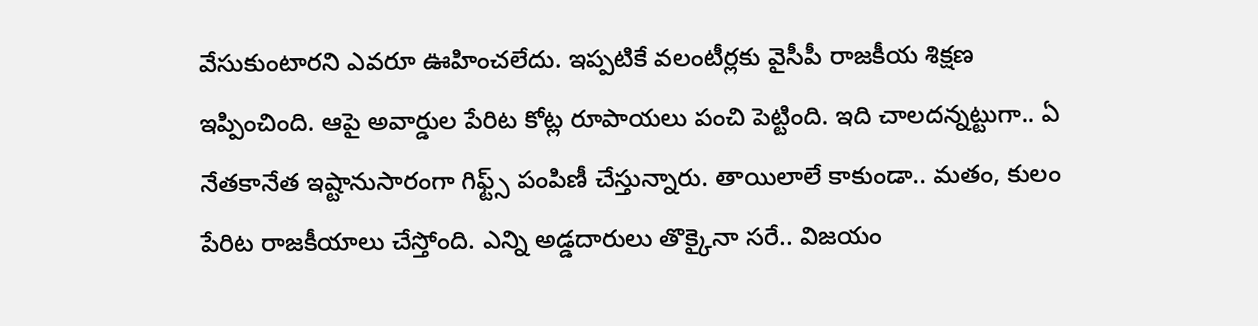వేసుకుంటారని ఎవరూ ఊహించలేదు. ఇప్పటికే వలంటీర్లకు వైసీపీ రాజకీయ శిక్షణ ఇప్పించింది. ఆపై అవార్డుల పేరిట కోట్ల రూపాయలు పంచి పెట్టింది. ఇది చాలదన్నట్టుగా.. ఏ నేతకానేత ఇష్టానుసారంగా గిఫ్ట్స్ పంపిణీ చేస్తున్నారు. తాయిలాలే కాకుండా.. మతం, కులం పేరిట రాజకీయాలు చేస్తోంది. ఎన్ని అడ్డదారులు తొక్కైనా సరే.. విజయం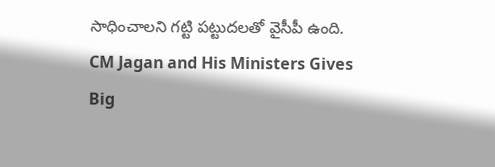సాధించాలని గట్టి పట్టుదలతో వైసీపీ ఉంది.
CM Jagan and His Ministers Gives Big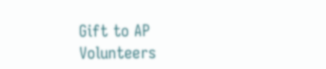Gift to AP Volunteers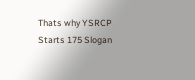Thats why YSRCP Starts 175 Slogan